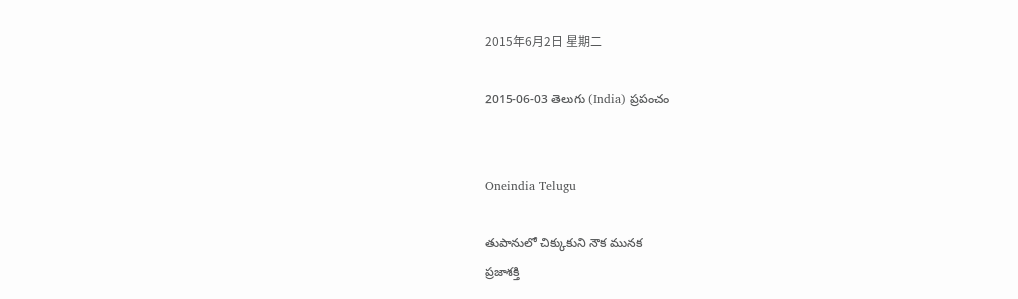2015年6月2日 星期二

2015-06-03 తెలుగు (India) ప్రపంచం


Oneindia Telugu

తుపానులో చిక్కుకుని నౌక మునక
ప్రజాశక్తి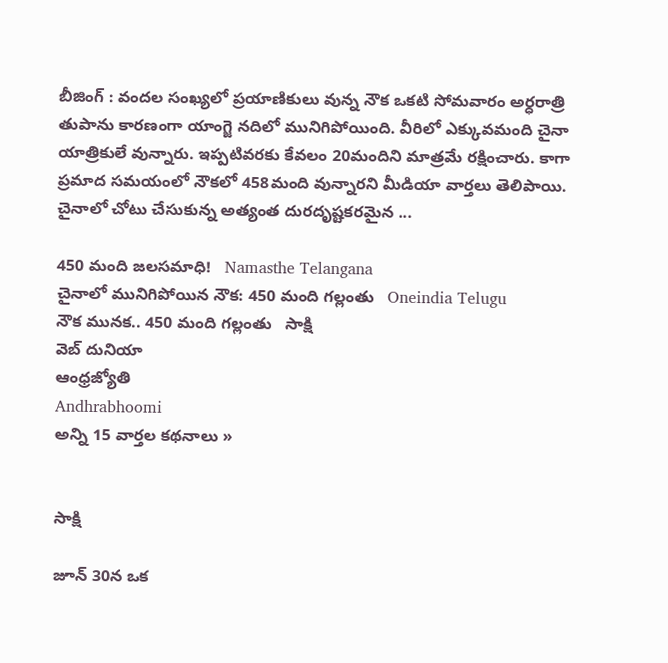బీజింగ్‌ : వందల సంఖ్యలో ప్రయాణికులు వున్న నౌక ఒకటి సోమవారం అర్ధరాత్రి తుపాను కారణంగా యాంగ్జె నదిలో మునిగిపోయింది. వీరిలో ఎక్కువమంది చైనా యాత్రికులే వున్నారు. ఇప్పటివరకు కేవలం 20మందిని మాత్రమే రక్షించారు. కాగా ప్రమాద సమయంలో నౌకలో 458మంది వున్నారని మీడియా వార్తలు తెలిపాయి. చైనాలో చోటు చేసుకున్న అత్యంత దురదృష్టకరమైన ...

450 మంది జలసమాధి!   Namasthe Telangana
చైనాలో మునిగిపోయిన నౌక: 450 మంది గల్లంతు   Oneindia Telugu
నౌక మునక.. 450 మంది గల్లంతు   సాక్షి
వెబ్ దునియా
ఆంధ్రజ్యోతి
Andhrabhoomi
అన్ని 15 వార్తల కథనాలు »


సాక్షి

జూన్ 30న ఒక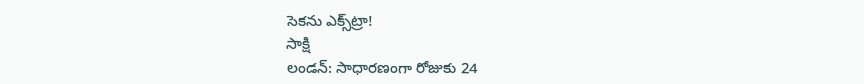సెకను ఎక్స్‌ట్రా!
సాక్షి
లండన్: సాధారణంగా రోజుకు 24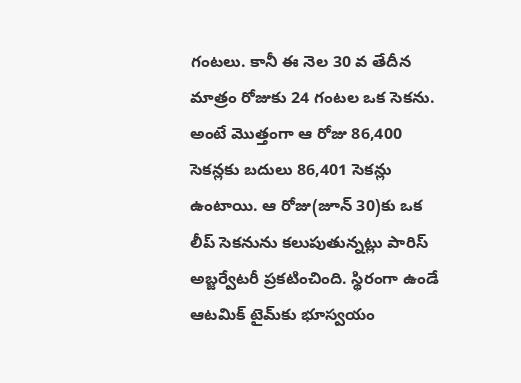గంటలు. కానీ ఈ నెల 30 వ తేదీన మాత్రం రోజుకు 24 గంటల ఒక సెకను. అంటే మొత్తంగా ఆ రోజు 86,400 సెకన్లకు బదులు 86,401 సెకన్లు ఉంటాయి. ఆ రోజు(జూన్ 30)కు ఒక లీప్ సెకనును కలుపుతున్నట్లు పారిస్ అబ్జర్వేటరీ ప్రకటించింది. స్థిరంగా ఉండే ఆటమిక్ టైమ్‌కు భూస్వయం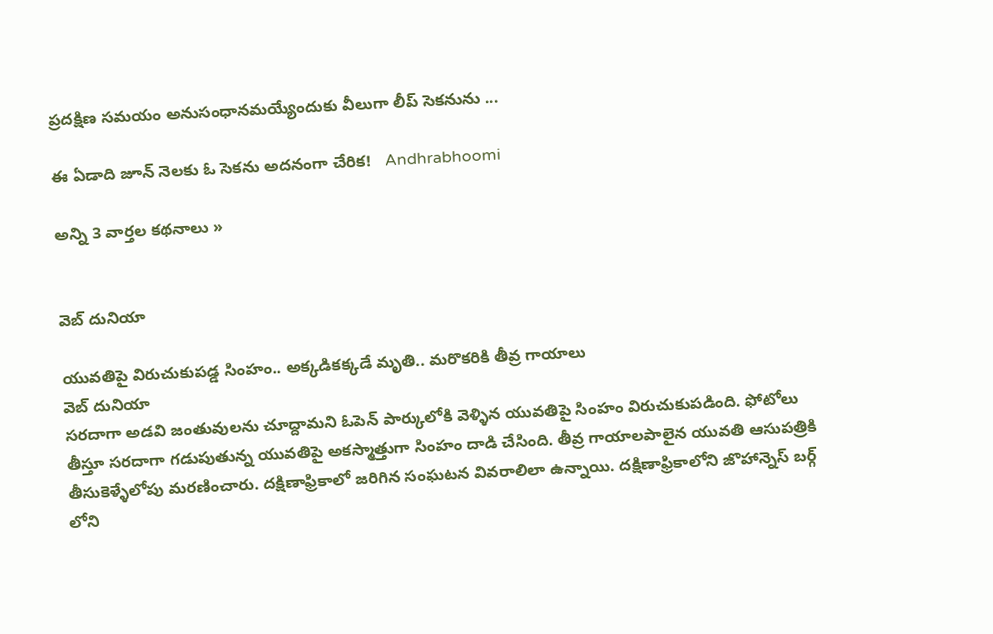ప్రదక్షిణ సమయం అనుసంధానమయ్యేందుకు వీలుగా లీప్ సెకనును ...

ఈ ఏడాది జూన్ నెలకు ఓ సెకను అదనంగా చేరిక!   Andhrabhoomi

అన్ని 3 వార్తల కథనాలు »


వెబ్ దునియా

యువతిపై విరుచుకుపడ్డ సింహం.. అక్కడికక్కడే మృతి.. మరొకరికి తీవ్ర గాయాలు
వెబ్ దునియా
సరదాగా అడవి జంతువులను చూద్దామని ఓపెన్ పార్కులోకి వెళ్ళిన యువతిపై సింహం విరుచుకుపడింది. ఫోటోలు తీస్తూ సరదాగా గడుపుతున్న యువతిపై అకస్మాత్తుగా సింహం దాడి చేసింది. తీవ్ర గాయాలపాలైన యువతి ఆసుపత్రికి తీసుకెళ్ళేలోపు మరణించారు. దక్షిణాఫ్రికాలో జరిగిన సంఘటన వివరాలిలా ఉన్నాయి. దక్షిణాఫ్రికాలోని జొహాన్నెస్ బర్గ్ లోని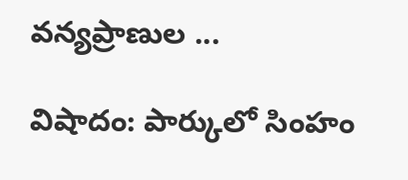వన్యప్రాణుల ...

విషాదం: పార్కులో సింహం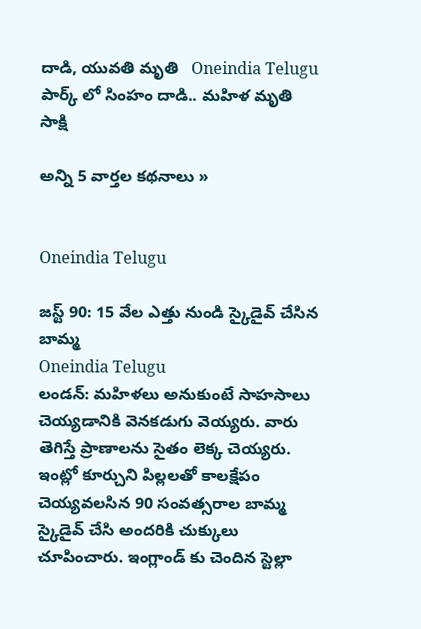దాడి, యువతి మృతి   Oneindia Telugu
పార్క్ లో సింహం దాడి.. మహిళ మృతి   సాక్షి

అన్ని 5 వార్తల కథనాలు »


Oneindia Telugu

జస్ట్ 90: 15 వేల ఎత్తు నుండి స్కైడైవ్ చేసిన బామ్మ
Oneindia Telugu
లండన్: మహిళలు అనుకుంటే సాహసాలు చెయ్యడానికి వెనకడుగు వెయ్యరు. వారు తెగిస్తే ప్రాణాలను సైతం లెక్క చెయ్యరు. ఇంట్లో కూర్చుని పిల్లలతో కాలక్షేపం చెయ్యవలసిన 90 సంవత్సరాల బామ్మ స్కైడైవ్ చేసి అందరికి చుక్కులు చూపించారు. ఇంగ్లాండ్ కు చెందిన స్టెల్లా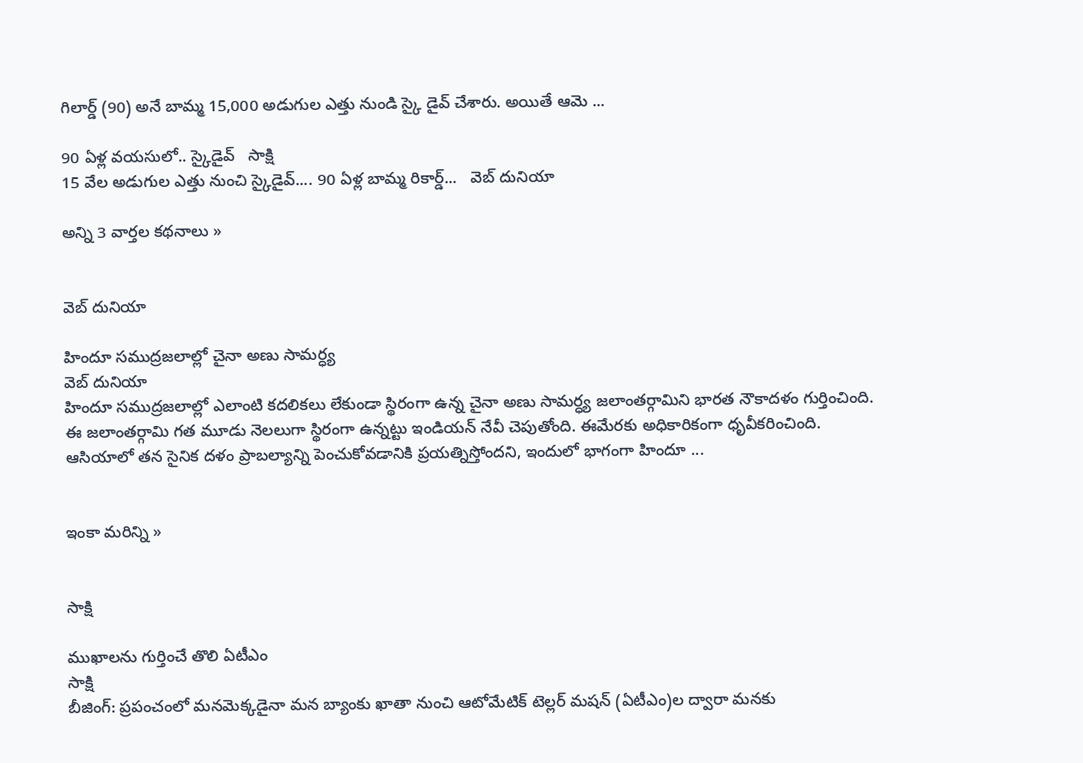గిలార్డ్ (90) అనే బామ్మ 15,000 అడుగుల ఎత్తు నుండి స్కై డైవ్ చేశారు. అయితే ఆమె ...

90 ఏళ్ల వయసులో.. స్కైడైవ్   సాక్షి
15 వేల అడుగుల ఎత్తు నుంచి స్కైడైవ్.... 90 ఏళ్ల బామ్మ రికార్డ్...   వెబ్ దునియా

అన్ని 3 వార్తల కథనాలు »


వెబ్ దునియా

హిందూ సముద్రజలాల్లో చైనా అణు సామర్ధ్య
వెబ్ దునియా
హిందూ సముద్రజలాల్లో ఎలాంటి కదలికలు లేకుండా స్థిరంగా ఉన్న చైనా అణు సామర్ధ్య జలాంతర్గామిని భారత నౌకాదళం గుర్తించింది. ఈ జలాంతర్గామి గత మూడు నెలలుగా స్థిరంగా ఉన్నట్టు ఇండియన్ నేవీ చెపుతోంది. ఈమేరకు అధికారికంగా ధృవీకరించింది. ఆసియాలో తన సైనిక దళం ప్రాబల్యాన్ని పెంచుకోవడానికి ప్రయత్నిస్తోందని, ఇందులో భాగంగా హిందూ ...


ఇంకా మరిన్ని »


సాక్షి

ముఖాలను గుర్తించే తొలి ఏటీఎం
సాక్షి
బీజింగ్: ప్రపంచంలో మనమెక్కడైనా మన బ్యాంకు ఖాతా నుంచి ఆటోమేటిక్ టెల్లర్ మషన్ (ఏటీఎం)ల ద్వారా మనకు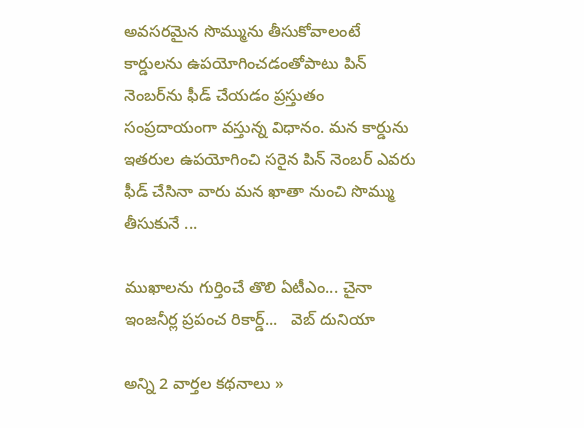అవసరమైన సొమ్మును తీసుకోవాలంటే కార్డులను ఉపయోగించడంతోపాటు పిన్ నెంబర్‌ను ఫీడ్ చేయడం ప్రస్తుతం సంప్రదాయంగా వస్తున్న విధానం. మన కార్డును ఇతరుల ఉపయోగించి సరైన పిన్ నెంబర్ ఎవరు ఫీడ్ చేసినా వారు మన ఖాతా నుంచి సొమ్ము తీసుకునే ...

ముఖాలను గుర్తించే తొలి ఏటీఎం... చైనా ఇంజనీర్ల ప్రపంచ రికార్డ్...   వెబ్ దునియా

అన్ని 2 వార్తల కథనాలు »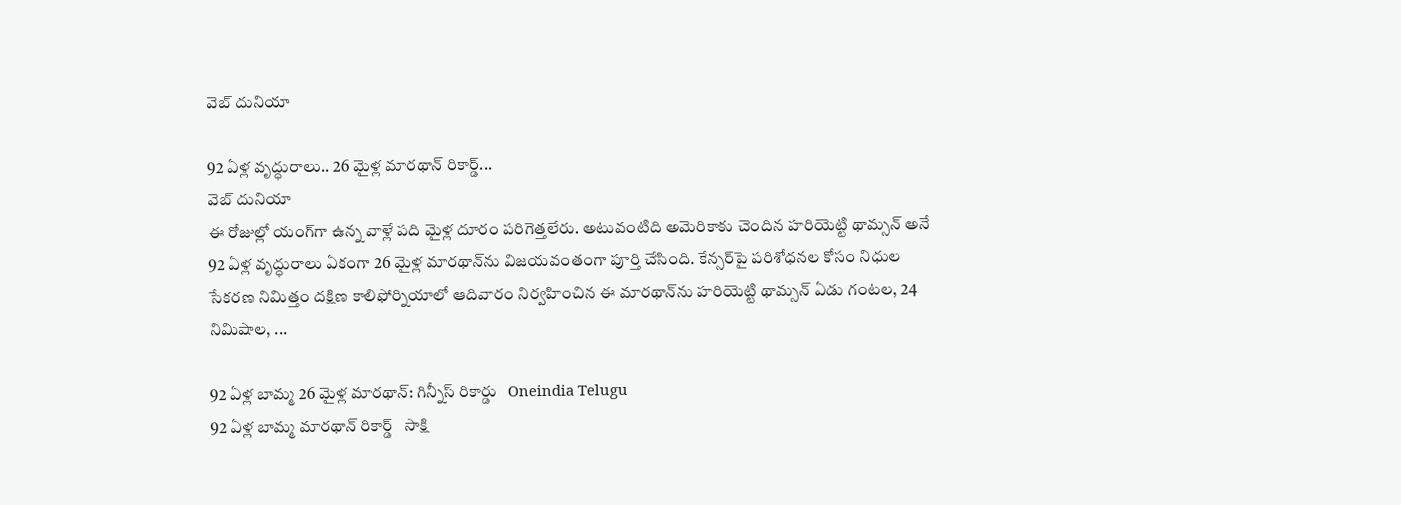వెబ్ దునియా

92 ఏళ్ల వృద్ధురాలు.. 26 మైళ్ల మారథాన్ రికార్డ్...
వెబ్ దునియా
ఈ రోజుల్లో యంగ్‌గా ఉన్న వాళ్లే పది మైళ్ల దూరం పరిగెత్తలేరు. అటువంటిది అమెరికాకు చెందిన హరియెట్టి థామ్సన్ అనే 92 ఏళ్ల వృద్ధురాలు ఏకంగా 26 మైళ్ల మారథాన్‌ను విజయవంతంగా పూర్తి చేసింది. కేన్సర్‌పై పరిశోధనల కోసం నిధుల సేకరణ నిమిత్తం దక్షిణ కాలిఫోర్నియాలో ఆదివారం నిర్వహించిన ఈ మారథాన్‌ను హరియెట్టి థామ్సన్ ఏడు గంటల, 24 నిమిషాల, ...

92 ఏళ్ల బామ్మ 26 మైళ్ల మారథాన్: గిన్నీస్ రికార్డు   Oneindia Telugu
92 ఏళ్ల బామ్మ మారథాన్ రికార్డ్   సాక్షి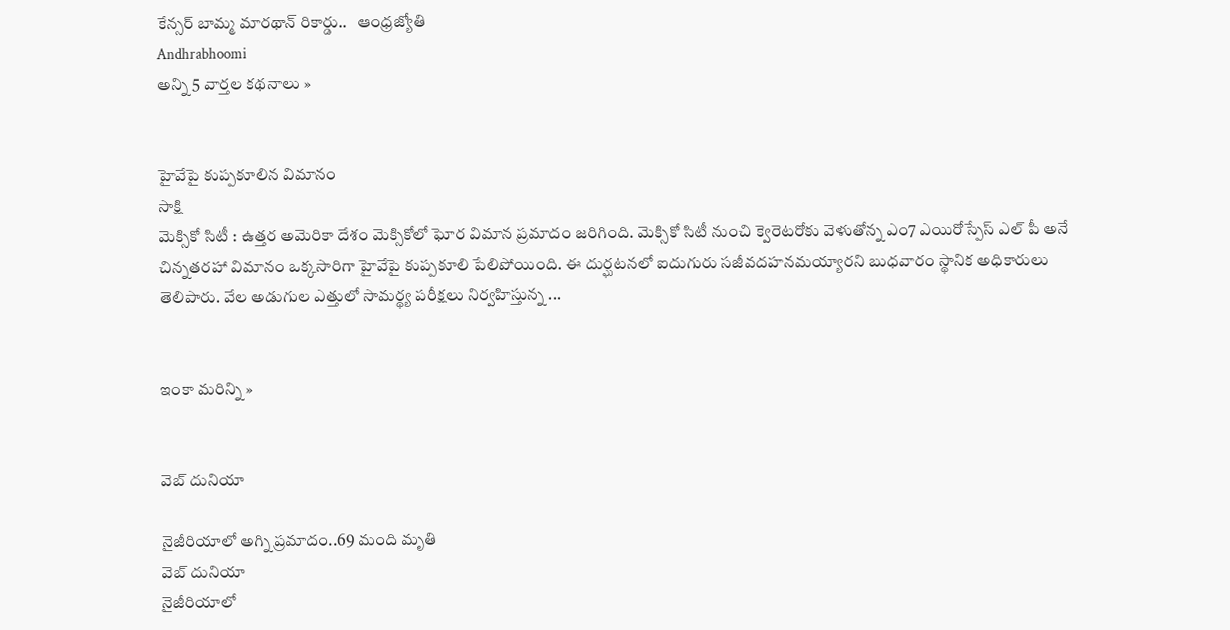కేన్సర్‌ బామ్మ మారథాన్‌ రికార్డు..   ఆంధ్రజ్యోతి
Andhrabhoomi
అన్ని 5 వార్తల కథనాలు »


హైవేపై కుప్పకూలిన విమానం
సాక్షి
మెక్సికో సిటీ : ఉత్తర అమెరికా దేశం మెక్సికోలో ఘోర విమాన ప్రమాదం జరిగింది. మెక్సికో సిటీ నుంచి క్వెరెటరోకు వెళుతోన్న ఎం7 ఎయిరోస్పేస్ ఎల్ పీ అనే చిన్నతరహా విమానం ఒక్కసారిగా హైవేపై కుప్పకూలి పేలిపోయింది. ఈ దుర్ఘటనలో ఐదుగురు సజీవదహనమయ్యారని బుధవారం స్థానిక అధికారులు తెలిపారు. వేల అడుగుల ఎత్తులో సామర్థ్య పరీక్షలు నిర్వహిస్తున్న ...


ఇంకా మరిన్ని »


వెబ్ దునియా

నైజీరియాలో అగ్ని ప్రమాదం..69 మంది మృతి
వెబ్ దునియా
నైజీరియాలో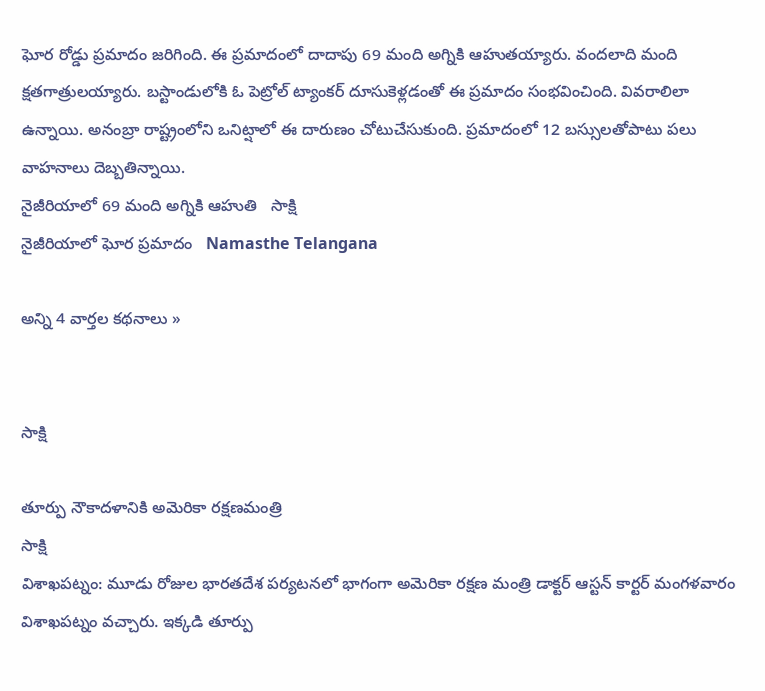ఘోర రోడ్డు ప్రమాదం జరిగింది. ఈ ప్రమాదంలో దాదాపు 69 మంది అగ్నికి ఆహుతయ్యారు. వందలాది మంది క్షతగాత్రులయ్యారు. బస్టాండులోకి ఓ పెట్రోల్ ట్యాంకర్ దూసుకెళ్లడంతో ఈ ప్రమాదం సంభవించింది. వివరాలిలా ఉన్నాయి. అనంబ్రా రాష్ట్రంలోని ఒనిట్షాలో ఈ దారుణం చోటుచేసుకుంది. ప్రమాదంలో 12 బస్సులతోపాటు పలు వాహనాలు దెబ్బతిన్నాయి.
నైజీరియాలో 69 మంది అగ్నికి ఆహుతి   సాక్షి
నైజీరియాలో ఘోర ప్రమాదం   Namasthe Telangana

అన్ని 4 వార్తల కథనాలు »


సాక్షి

తూర్పు నౌకాదళానికి అమెరికా రక్షణమంత్రి
సాక్షి
విశాఖపట్నం: మూడు రోజుల భారతదేశ పర్యటనలో భాగంగా అమెరికా రక్షణ మంత్రి డాక్టర్ ఆస్టన్ కార్టర్ మంగళవారం విశాఖపట్నం వచ్చారు. ఇక్కడి తూర్పు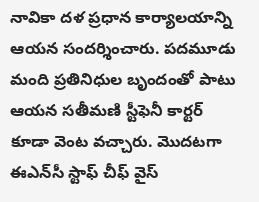నావికా దళ ప్రధాన కార్యాలయాన్ని ఆయన సందర్శించారు. పదమూడు మంది ప్రతినిధుల బృందంతో పాటు ఆయన సతీమణి స్టీఫెనీ కార్టర్ కూడా వెంట వచ్చారు. మొదటగా ఈఎన్‌సీ స్టాఫ్ చీఫ్ వైస్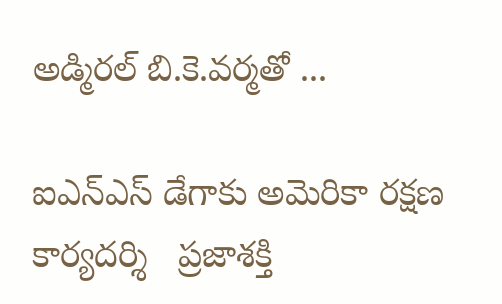అడ్మిరల్ బి.కె.వర్మతో ...

ఐఎన్‌ఎస్‌ డేగాకు అమెరికా రక్షణ కార్యదర్శి   ప్రజాశక్తి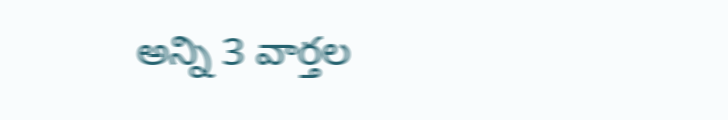అన్ని 3 వార్తల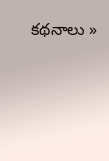కథనాలు »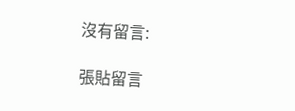沒有留言:

張貼留言